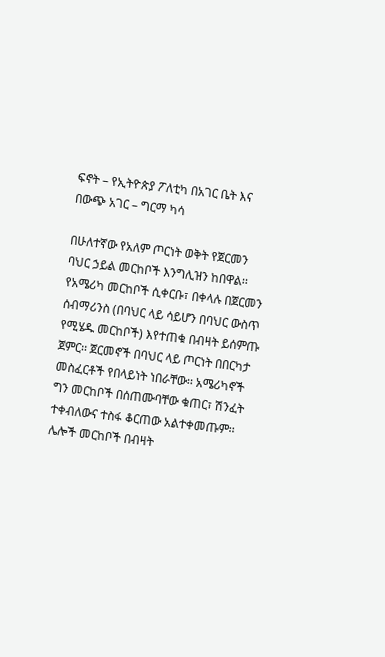ፍኖት – የኢትዮጵያ ፖለቲካ በአገር ቤት እና በውጭ አገር – ግርማ ካሳ

በሁለተኛው የአለም ጦርነት ወቅት የጀርመን ባህር ኃይል መርከቦች እንግሊዝን ከበዋል፡፡ የአሜሪካ መርከቦች ሲቀርቡ፣ በቀላሉ በጀርመን ሰብማሪንስ (በባህር ላይ ሳይሆን በባህር ውስጥ የሚሄዱ መርከቦች) እየተጠቁ በብዛት ይሰምጡ ጀምር፡፡ ጀርመኖች በባህር ላይ ጦርነት በበርካታ መስፈርቶች የበላይነት ነበራቸው፡፡ አሜሪካኖች ግን መርከቦች በሰጠሙባቸው ቁጠር፣ ሽንፈት ተቀብለውና ተስፋ ቆርጠው አልተቀመጡም፡፡ ሌሎች መርከቦች በብዛት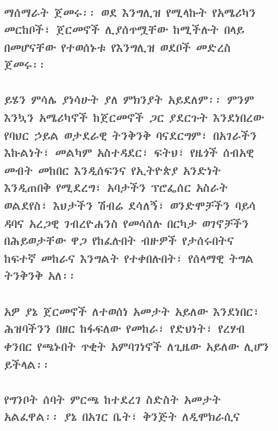ማሰማራት ጀመሩ፡፡ ወደ እንግሊዝ የሚላኩት የአሜሪካን መርከቦች፣ ጀርመኖች ሊያሰጥሟቸው ከሚችሉት በላይ በመሆናቸው የተወሰኑቱ የእንግሊዝ ወደቦች መድረስ ጀመሩ፡፡

ይሄን ምሳሌ ያነሳሁት ያለ ምክንያት አይደለም፡፡ ምንም እንኳን አሜሪካኖች ከጀርመኖች ጋር ያደርጉት እንደነበረው የባህር ኃይል ወታደራዊ ትንቅንቅ ባናደርግም፣ በአገራችን እኩልነት፣ መልካም አስተዳደር፣ ፍትህ፣ የዜጎች ሰብአዊ መብት መከበር እንዲሰፍንና የኢትዮጵያ አንድነት እንዲጠበቅ የሚደረግ፣ አባታችን ፕሮፌሰር አስራት ወልደየስ፣ እህታችን ሽብሬ ደሳለኝ፣ ወንድሞቻችን ባይሳ ዳባና አረጋዊ ገብረዮሐንስ የመሳሰሉ በርካታ ወገኖቻችን በሕይወታቸው ዋጋ የከፈሉበት ብዙዎች የታሰሩበትና ከፍተኛ መከራና እንግልት የተቀበሉበት፣ የሰላማዊ ትግል ትንቅንቅ አለ፡፡

አዎ ያኔ ጀርመኖች ለተወሰነ አመታት አይለው እንደነበር፣ ሕዝባችንን በዘር ከፋፍለው የመከራ፣ የድህነት፣ የረሃብ ቀንበር የጫኑበት ጥቂት አምባገነኖች ለጊዜው አይለው ሊሆን ይችላል፡፡

የግንቦት ሰባት ምርጫ ከተደረገ ስድስት አመታት አልፈዋል፡፡ ያኔ በአገር ቤት፣ ቅንጅት ለዲሞክራሲና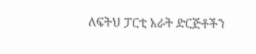ለፍትህ ፓርቲ አራት ድርጅቶችን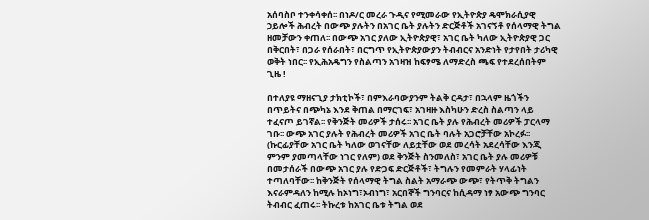አሰባስቦ ተንቀሳቀሰ፡፡ በነዶ/ር መረራ ጉዲና የሚመራው የኢትዮጵያ ዴሞክራሲያዊ ኃይሎች ሕብረት በውጭ ያሉትን በአገር ቤት ያሉትን ድርጅቶች አገናኝቶ የሰላማዊ ትግል ዘመቻውን ቀጠለ፡፡ በውጭ አገር ያለው ኢትዮጵያዊ፣ አገር ቤት ካለው ኢትዮጵያዊ ጋር በቅርበት፣ በጋራ የሰራበት፣ በርግጥ የኢትዮጵያውያን ትብብርና አንድነት የታየበት ታሪካዊ ወቅት ነበር፡፡ የኢሕአዴግን የስልጣን አገዛዝ ከፍፃሜ ለማድረስ ጫፍ የተደረሰበትም ጊዜ !

በተለያዩ ማዘናጊያ ታክቲኮች፣ በምእራባውያንም ትልቅ ርዳታ፣ በኋላም ዜጎችን በጥይትና በጭካኔ እንደ ቅጠል በማርገፍ፣ አገዛዙ እስካሁን ድረስ ስልጣን ላይ ተፈናጦ ይገኛል፡፡ የቅንጅት መሪዎች ታሰሩ፡፡ አገር ቤት ያሉ የሕብረት መሪዎች ፓርላማ ገቡ፡፡ ውጭ አገር ያሉት የሕብረት መሪዎች አገር ቤት ባሉት አጋሮቻቸው አኮረፉ፡፡ (ኩርፊያቸው አገር ቤት ካለው ወገናቸው ለይቷቸው ወደ መረሳት አደረሳቸው እንጂ ምንም ያመጣላቸው ነገር የለም) ወደ ቅንጅት ስንመለስ፣ አገር ቤት ያሉ መሪዎቹ በመታሰራች በውጭ አገር ያሉ የድጋፍ ድርጅቶች፣ ትግሉን የመምራት ሃላፊነት ተጣለባቸው፡፡ ከቅንጅት የሰላማዊ ትግል ስልት አማራጭ ውጭ፣ የትጥቅ ትግልን እናራምዳለን ከሚሉ ከኦነግ፣ኦብነግ፣ አርበኞች ግንባርና ከሲዳማ ነፃ አውጭ ግንባር ትብብር ፈጠሩ፡፡ ትኩረቱ ከአገር ቤቱ ትግል ወደ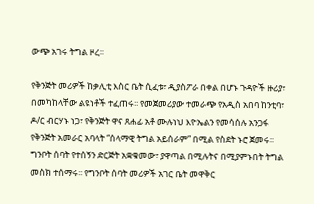ውጭ አገሩ ትግል ዞረ፡፡

የቅንጅት መሪዎች ከቃሊቲ እስር ቤት ሲፈቱ፣ ዲያስፖራ በቀል በሆኑ ጉዳዮች ዙሪያ፣ በመካከላቸው ልዩነቶች ተፈጠሩ፡፡ የመጀመሪያው ተመራጭ የአዲስ አበባ ከንቲባ፣ ዶ/ር ብርሃኑ ነጋ፣ የቅንጅት ዋና ጸሐፊ አቶ ሙሉነህ እዮኤልን የመሳሰሉ አንጋፋ የቅንጅት አመራር አባላት “ሰላማዊ ትግል አይሰራም” በሚል የስደት ኑሮ ጀመሩ፡፡ ግንቦት ሰባት የተሰኝን ድርጅት አቋቁመው፣ ያዋጣል በሚሉትና በሚያምኑበት ትግል መስክ ተሰማሩ፡፡ የግንቦት ሰባት መሪዎች አገር ቤት መዋቅር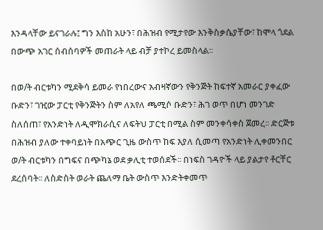እንዳላቸው ይናገራሉ፤ ግን እስከ አሁን፣ በሕዝብ የሚታየው እንቅስቃሴያቸው፣ ከሞላ ጎደል በውጭ አገር ሰብሰባዎች መጠራት ላይ ብቻ ያተኮረ ይመስላል፡፡

በወ/ት ብርቱካን ሚደቅሳ ይመራ የነበረውና አብዛኛውን የቅንጅት ከፍተኛ አመራር ያቀፈው ቡድን፣ ገዢው ፓርቲ የቅንጅትን ስም ለአየለ ጫሚሶ ቡድን፣ ሕገ ወጥ በሆነ መንገድ ስለሰጠ፣ የአንድነት ለዲሞክራሲና ለፍትህ ፓርቲ በሚል ስም መንቀሳቀስ ጀመረ፡፡ ድርጅቱ በሕዝብ ያለው ተቀባይነት በአጭር ጊዜ ውስጥ ከፍ እያለ ሲመጣ የአንድነት ሊቀመንበር ወ/ት ብርቱካን በግፍና በጭካኔ ወደ ቃሊቲ ተወሰደች፡፡ በነፍስ ገዳዮች ላይ ያልታየ ቶርቸር ደረሰባት፡፡ ለስድስት ወራት ጨለማ ቤት ውስጥ እንድትቀመጥ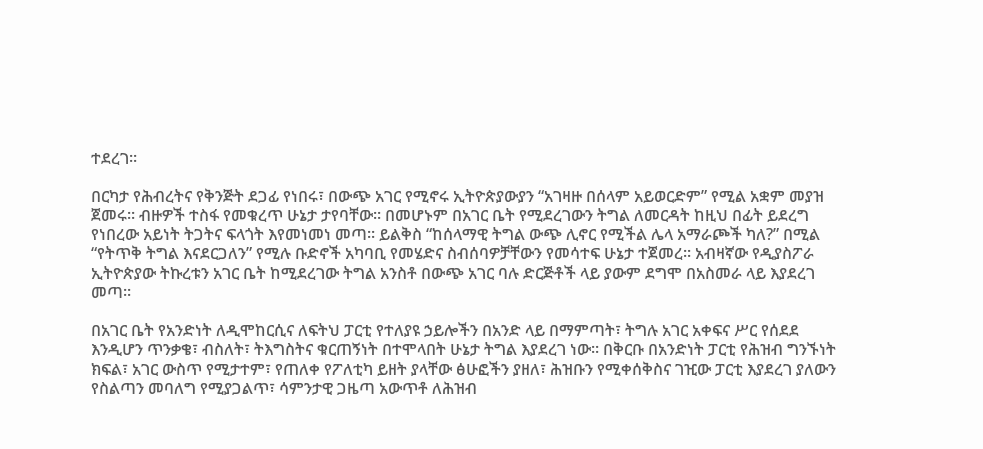ተደረገ፡፡

በርካታ የሕብረትና የቅንጅት ደጋፊ የነበሩ፣ በውጭ አገር የሚኖሩ ኢትዮጵያውያን “አገዛዙ በሰላም አይወርድም” የሚል አቋም መያዝ ጀመሩ፡፡ ብዙዎች ተስፋ የመቁረጥ ሁኔታ ታየባቸው፡፡ በመሆኑም በአገር ቤት የሚደረገውን ትግል ለመርዳት ከዚህ በፊት ይደረግ የነበረው አይነት ትጋትና ፍላጎት እየመነመነ መጣ፡፡ ይልቅስ “ከሰላማዊ ትግል ውጭ ሊኖር የሚችል ሌላ አማራጮች ካለ?” በሚል “የትጥቅ ትግል እናደርጋለን” የሚሉ ቡድኖች አካባቢ የመሄድና ስብሰባዎቻቸውን የመሳተፍ ሁኔታ ተጀመረ፡፡ አብዛኛው የዲያስፖራ ኢትዮጵያው ትኩረቱን አገር ቤት ከሚደረገው ትግል አንስቶ በውጭ አገር ባሉ ድርጅቶች ላይ ያውም ደግሞ በአስመራ ላይ እያደረገ መጣ፡፡

በአገር ቤት የአንድነት ለዲሞከርሲና ለፍትህ ፓርቲ የተለያዩ ኃይሎችን በአንድ ላይ በማምጣት፣ ትግሉ አገር አቀፍና ሥር የሰደደ እንዲሆን ጥንቃቄ፣ ብስለት፣ ትእግስትና ቁርጠኝነት በተሞላበት ሁኔታ ትግል እያደረገ ነው፡፡ በቅርቡ በአንድነት ፓርቲ የሕዝብ ግንኙነት ክፍል፣ አገር ውስጥ የሚታተም፣ የጠለቀ የፖለቲካ ይዘት ያላቸው ፅሁፎችን ያዘለ፣ ሕዝቡን የሚቀሰቅስና ገዢው ፓርቲ እያደረገ ያለውን የስልጣን መባለግ የሚያጋልጥ፣ ሳምንታዊ ጋዜጣ አውጥቶ ለሕዝብ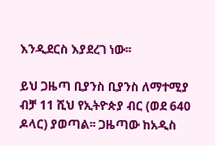እንዲደርስ እያደረገ ነው፡፡

ይህ ጋዜጣ ቢያንስ ቢያንስ ለማተሚያ ብቻ 11 ሺህ የኢትዮጵያ ብር (ወደ 640 ዶላር) ያወጣል፡፡ ጋዜጣው ከአዲስ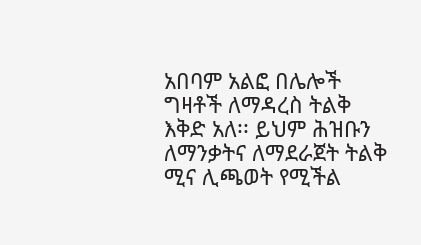አበባም አልፎ በሌሎች ግዛቶች ለማዳረስ ትልቅ እቅድ አለ፡፡ ይህም ሕዝቡን ለማንቃትና ለማደራጀት ትልቅ ሚና ሊጫወት የሚችል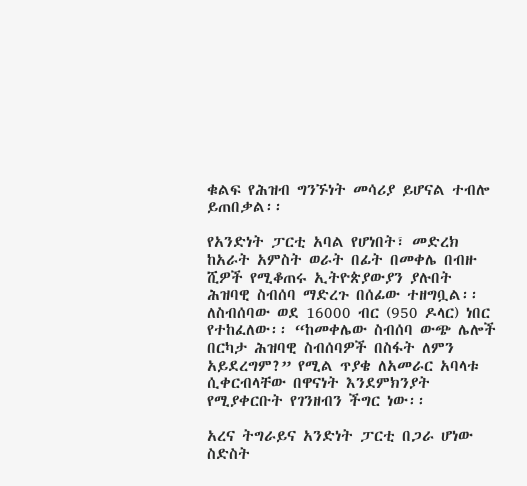ቁልፍ የሕዝብ ግንኙነት መሳሪያ ይሆናል ተብሎ ይጠበቃል፡፡

የአንድነት ፓርቲ አባል የሆነበት፣ መድረክ ከአራት አምስት ወራት በፊት በመቀሌ በብዙ ሺዎች የሚቆጠሩ ኢትዮጵያውያን ያሉበት ሕዝባዊ ስብሰባ ማድረጉ በሰፊው ተዘግቧል፡፡ ለስብሰባው ወደ 16000 ብር (950 ዶላር) ነበር የተከፈለው፡፡ “ከመቀሌው ስብሰባ ውጭ ሌሎች በርካታ ሕዝባዊ ስብሰባዎች በስፋት ለምን አይደረግም?” የሚል ጥያቄ ለአመራር አባላቱ ሲቀርብላቸው በዋናነት እንደምክንያት የሚያቀርቡት የገንዘብን ችግር ነው፡፡

አረና ትግራይና አንድነት ፓርቲ በጋራ ሆነው ስድስት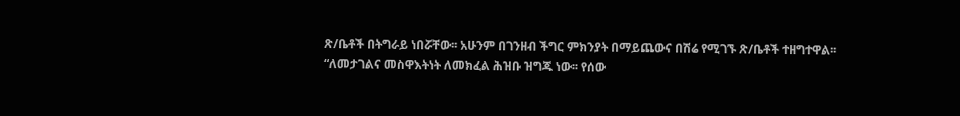ጽ/ቤቶች በትግራይ ነበሯቸው፡፡ አሁንም በገንዘብ ችግር ምክንያት በማይጨውና በሽሬ የሚገኙ ጽ/ቤቶች ተዘግተዋል፡፡ “ለመታገልና መስዋእትነት ለመክፈል ሕዝቡ ዝግጁ ነው፡፡ የሰው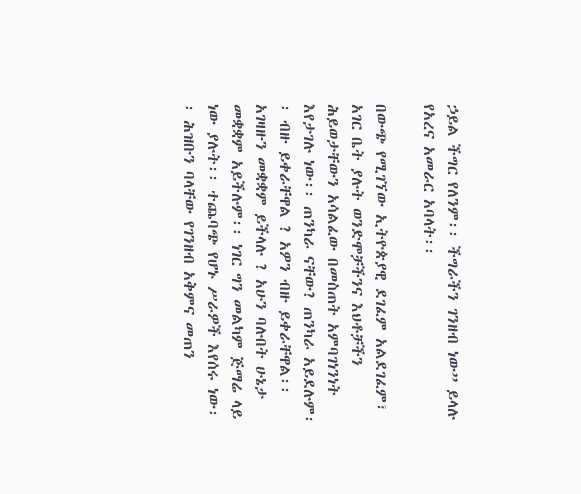ኃይል ችግር የለንም፡፡ ችግራችን ገንዘብ ነው” ይላሉ የአረና አመራር አባላት፡፡

በውጭ የሚገኘው ኢትዮጵያዊ ደገፈም አልደገፈም፣ አገር ቤት ያሉት ወንድሞቻችንና እህቶቻችን ሕይወታቸውን አሳልፈው በመስጠት አምባገነንነት እየታገሉ ነው፡፡ ጠንካራ ናቸው? ጠንካራ አይደሉም፡፡ ብዙ ይቀራቸዋል ? አዎን ብዙ ይቀራቸዋል፡፡ አገዛዙን መቋቋም ይችላሉ ? አሁን ባሉበት ሁኔታ መቋቋም አይችሉም፡፡ ነገር ግን መልካም ጅማሬ ላይ ነው ያሉት፡፡ ተጨባጭ የሆኑ ሥራዎች እየሰሩ ነው፡፡ ሕዝቡን ባላቸው የገንዘብ አቅምና መጠን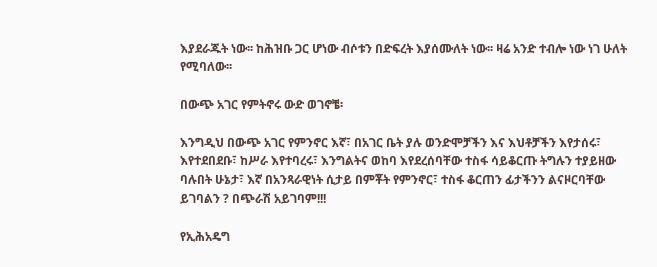እያደራጁት ነው፡፡ ከሕዝቡ ጋር ሆነው ብሶቱን በድፍረት እያሰሙለት ነው፡፡ ዛሬ አንድ ተብሎ ነው ነገ ሁለት የሚባለው፡፡

በውጭ አገር የምትኖሩ ውድ ወገኖቼ፡

እንግዲህ በውጭ አገር የምንኖር እኛ፣ በአገር ቤት ያሉ ወንድሞቻችን እና እህቶቻችን እየታሰሩ፣ እየተደበደቡ፣ ከሥራ እየተባረሩ፣ እንግልትና ወከባ እየደረሰባቸው ተስፋ ሳይቆርጡ ትግሉን ተያይዘው ባሉበት ሁኔታ፣ እኛ በአንጻራዊነት ሲታይ በምቾት የምንኖር፣ ተስፋ ቆርጠን ፊታችንን ልናዞርባቸው ይገባልን ? በጭራሽ አይገባም!!!

የኢሕአዴግ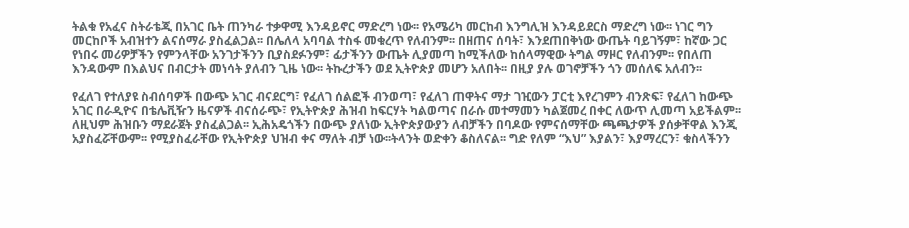ትልቁ የአፈና ስትራቴጂ በአገር ቤት ጠንካራ ተቃዋሚ እንዳይኖር ማድረግ ነው፡፡ የአሜሪካ መርከብ እንግሊዝ እንዳይደርስ ማድረግ ነው፡፡ ነገር ግን መርከቦች አብዝተን ልናሰማራ ያስፈልጋል፡፡ በሌለላ አባባል ተስፋ መቁረጥ የለብንም፡፡ በዘጠና ሰባት፣ እንደጠበቅነው ውጤት ባይገኝም፣ ከኛው ጋር የነበሩ መሪዎቻችን የምንላቸው አንገታችንን ቢያስደፉንም፣ ፊታችንን ውጤት ሊያመጣ ከሚችለው ከሰላማዊው ትግል ማዞር የለብንም፡፡ የበለጠ እንዳውም በእልህና በብርታት መነሳት ያለብን ጊዜ ነው፡፡ ትኩረታችን ወደ ኢትዮጵያ መሆን አለበት፡፡ በዚያ ያሉ ወገኖቻችን ጎን መሰለፍ አለብን፡፡

የፈለገ የተለያዩ ስብሰባዎች በውጭ አገር ብናደርግ፣ የፈለገ ሰልፎች ብንወጣ፣ የፈለገ ጠዋትና ማታ ገዢውን ፓርቲ እየረገምን ብንጽፍ፣ የፈለገ ከውጭ አገር በራዲዮና በቴሌቪዥን ዜናዎች ብናሰራጭ፣ የኢትዮጵያ ሕዝብ ከፍርሃት ካልወጣና በራሱ መተማመን ካልጀመረ በቀር ለውጥ ሊመጣ አይችልም፡፡ ለዚህም ሕዝቡን ማደራጀት ያስፈልጋል፡፡ ኢሕአዴጎችን በውጭ ያለነው ኢትዮጵያውያን ለብቻችን በባዶው የምናሰማቸው ጫጫታዎች ያሰቃቸዋል እንጂ አያስፈሯቸውም፡፡ የሚያስፈራቸው የኢትዮጵያ ህዝብ ቀና ማለት ብቻ ነው፡፡ትላንት ወድቀን ቆስለናል፡፡ ግድ የለም “እህ” እያልን፣ እያማረርን፣ ቁስላችንን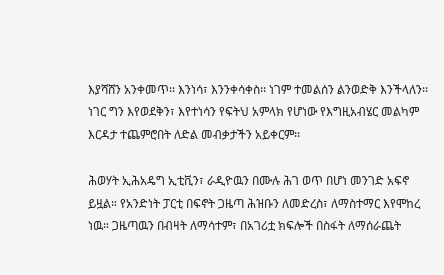እያሻሸን አንቀመጥ፡፡ እንነሳ፣ እንንቀሳቀስ፡፡ ነገም ተመልሰን ልንወድቅ እንችላለን፡፡ ነገር ግን እየወደቅን፣ እየተነሳን የፍትህ አምላክ የሆነው የእግዚአብሄር መልካም እርዳታ ተጨምሮበት ለድል መብቃታችን አይቀርም፡፡

ሕወሃት ኢሕአዴግ ኢቲቪን፣ ራዲዮዉን በሙሉ ሕገ ወጥ በሆነ መንገድ አፍኖ ይዟል። የአንድነት ፓርቲ በፍኖት ጋዜጣ ሕዝቡን ለመድረስ፣ ለማስተማር እየሞከረ ነዉ። ጋዜጣዉን በብዛት ለማሳተም፣ በአገሪቷ ክፍሎች በስፋት ለማሰራጨት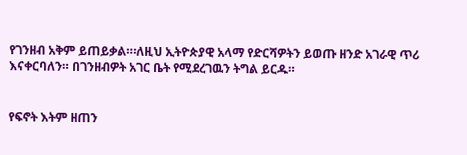የገንዘብ አቅም ይጠይቃል።፡ለዚህ ኢትዮጵያዊ አላማ የድርሻዎትን ይወጡ ዘንድ አገራዊ ጥሪ እናቀርባለን። በገንዘብዎት አገር ቤት የሚደረገዉን ትግል ይርዱ።


የፍኖት እትም ዘጠን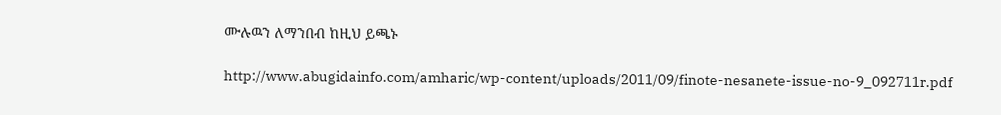ሙሉዉን ለማንበብ ከዚህ ይጫኑ

http://www.abugidainfo.com/amharic/wp-content/uploads/2011/09/finote-nesanete-issue-no-9_092711r.pdf